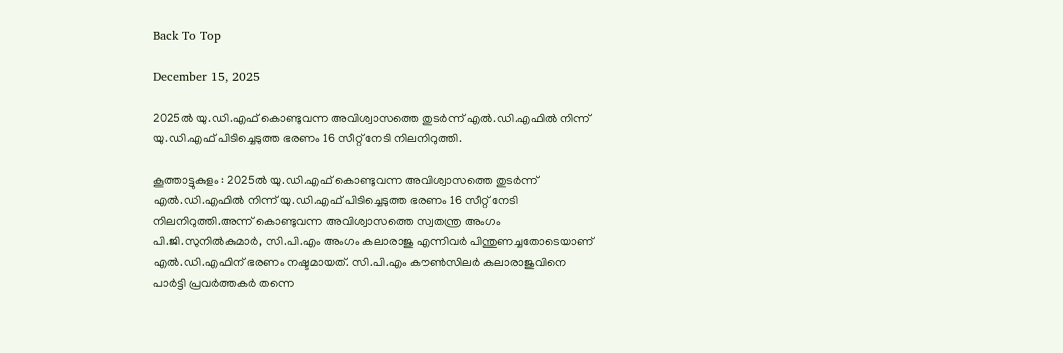Back To Top

December 15, 2025

2025ല്‍ യു.ഡി.എഫ് കൊണ്ടുവന്ന അവിശ്വാസത്തെ തുടർന്ന് എല്‍.ഡി.എഫില്‍ നിന്ന് യു.ഡി.എഫ് പിടിച്ചെടുത്ത ഭരണം 16 സീറ്റ് നേടി നിലനിറുത്തി.

കൂത്താട്ടുകുളം : 2025ല്‍ യു.ഡി.എഫ് കൊണ്ടുവന്ന അവിശ്വാസത്തെ തുടർന്ന് എല്‍.ഡി.എഫില്‍ നിന്ന് യു.ഡി.എഫ് പിടിച്ചെടുത്ത ഭരണം 16 സീറ്റ് നേടി നിലനിറുത്തി.അന്ന് കൊണ്ടുവന്ന അവിശ്വാസത്തെ സ്വതന്ത്ര അംഗം പി.ജി.സുനില്‍കുമാർ, സി.പി.എം അംഗം കലാരാജു എന്നിവർ പിന്തുണച്ചതോടെയാണ് എല്‍.ഡി.എഫിന് ഭരണം നഷ്ടമായത്. സി.പി.എം കൗണ്‍സിലർ കലാരാജുവിനെ പാർട്ടി പ്രവർത്തകർ തന്നെ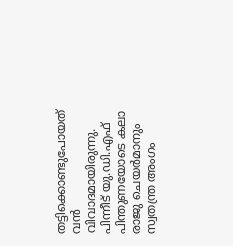തട്ടിക്കൊണ്ടുപോയത് വൻ വിവാദമായിരുന്നു. പിന്നീട് യു.ഡി.എഫ് പിന്തുണയോടെ കലാ രാജു ചെയർമാനും സ്വതന്ത്ര അംഗം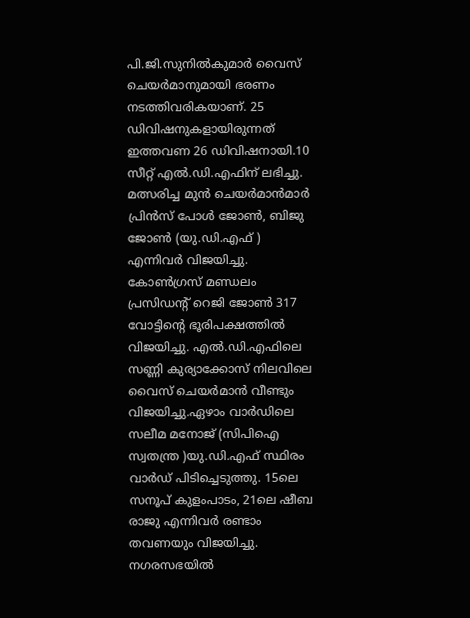പി.ജി.സുനില്‍കുമാർ വൈസ് ചെയർമാനുമായി ഭരണം നടത്തിവരികയാണ്. 25 ഡിവിഷനുകളായിരുന്നത് ഇത്തവണ 26 ഡിവിഷനായി.10 സീറ്റ് എല്‍.ഡി.എഫിന് ലഭിച്ചു. മത്സരിച്ച മുൻ ചെയർമാൻമാർ പ്രിൻസ് പോള്‍ ജോണ്‍, ബിജു ജോണ്‍ (യു.ഡി.എഫ് ) എന്നിവർ വിജയിച്ചു. കോണ്‍ഗ്രസ് മണ്ഡലം പ്രസിഡന്റ് റെജി ജോണ്‍ 317 വോട്ടിന്റെ ഭൂരിപക്ഷത്തില്‍ വിജയിച്ചു. എല്‍.ഡി.എഫിലെ സണ്ണി കുര്യാക്കോസ് നിലവിലെ വൈസ് ചെയർമാൻ വീണ്ടും വിജയിച്ചു.ഏഴാം വാർഡിലെ സലീമ മനോജ് (സിപിഐ സ്വതന്ത്ര )യു.ഡി.എഫ് സ്ഥിരം വാർഡ് പിടിച്ചെടുത്തു. 15ലെ സനൂപ് കുളംപാടം, 21ലെ ഷീബ രാജു എന്നിവർ രണ്ടാം തവണയും വിജയിച്ചു. നഗരസഭയില്‍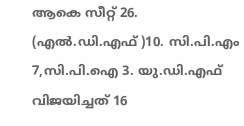ആകെ സീറ്റ് 26. (എല്‍.ഡി.എഫ് )10. സി.പി.എം 7,സി.പി.ഐ 3. യു.ഡി.എഫ് വിജയിച്ചത് 16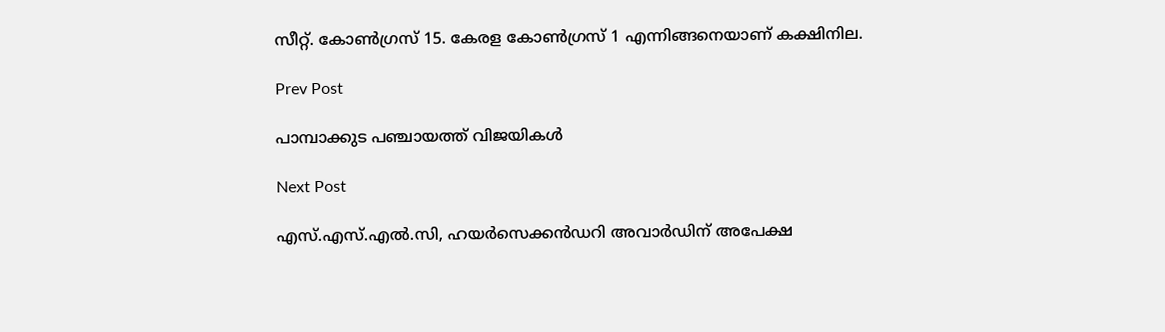സീറ്റ്. കോണ്‍ഗ്രസ് 15. കേരള കോണ്‍ഗ്രസ് 1 എന്നിങ്ങനെയാണ് കക്ഷിനില.

Prev Post

പാമ്പാക്കുട പഞ്ചായത്ത് വിജയികൾ

Next Post

എസ്.എസ്.എല്‍.സി, ഹയർസെക്കൻഡറി അവാർഡിന് അപേക്ഷ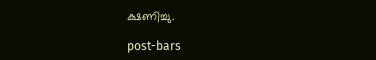ക്ഷണിച്ചു.

post-bars